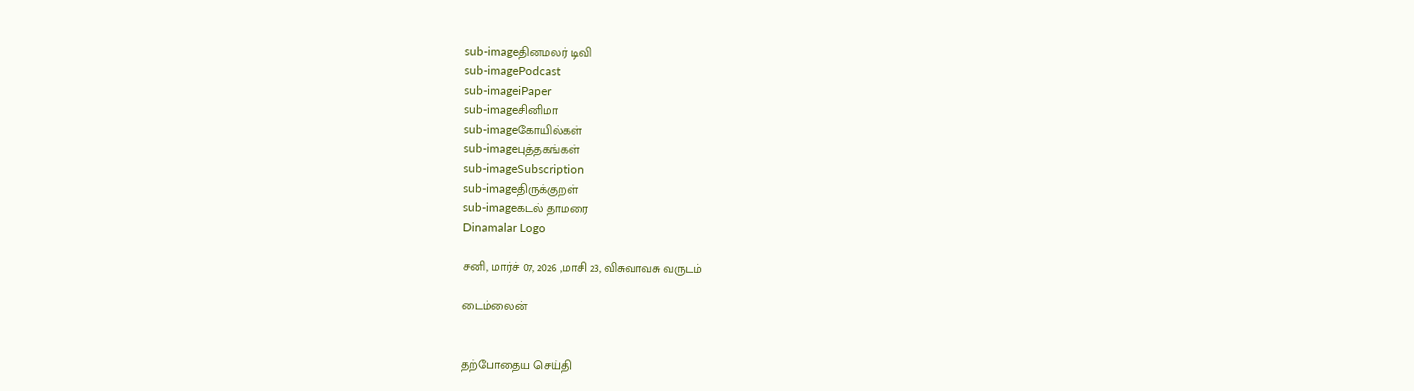sub-imageதினமலர் டிவி
sub-imagePodcast
sub-imageiPaper
sub-imageசினிமா
sub-imageகோயில்கள்
sub-imageபுத்தகங்கள்
sub-imageSubscription
sub-imageதிருக்குறள்
sub-imageகடல் தாமரை
Dinamalar Logo

சனி, மார்ச் 07, 2026 ,மாசி 23, விசுவாவசு வருடம்

டைம்லைன்


தற்போதைய செய்தி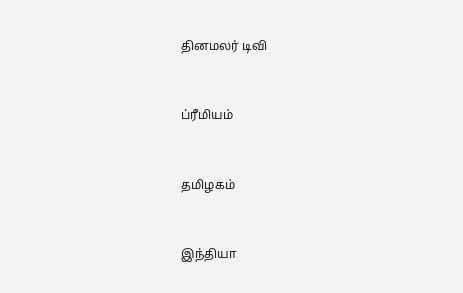தினமலர் டிவி


ப்ரீமியம்


தமிழகம்


இந்தியா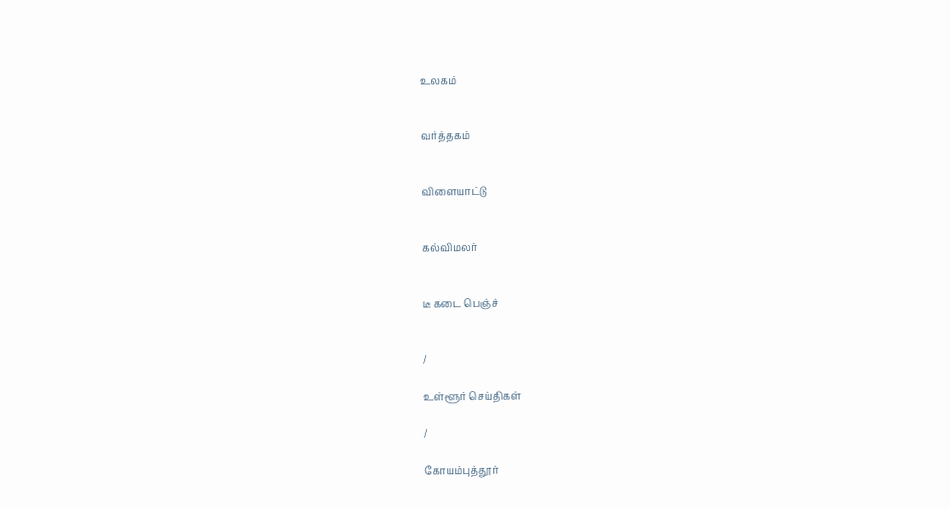உலகம்


வர்த்தகம்


விளையாட்டு


கல்விமலர்


டீ கடை பெஞ்ச்


/

உள்ளூர் செய்திகள்

/

கோயம்புத்தூர்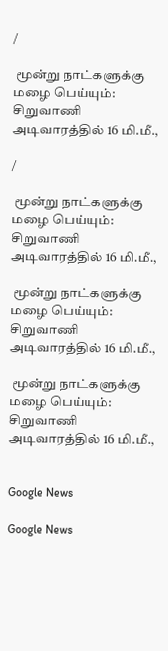/

 மூன்று நாட்களுக்கு மழை பெய்யும்: சிறுவாணி அடிவாரத்தில் 16 மி.மீ.,

/

 மூன்று நாட்களுக்கு மழை பெய்யும்: சிறுவாணி அடிவாரத்தில் 16 மி.மீ.,

 மூன்று நாட்களுக்கு மழை பெய்யும்: சிறுவாணி அடிவாரத்தில் 16 மி.மீ.,

 மூன்று நாட்களுக்கு மழை பெய்யும்: சிறுவாணி அடிவாரத்தில் 16 மி.மீ.,


Google News

Google News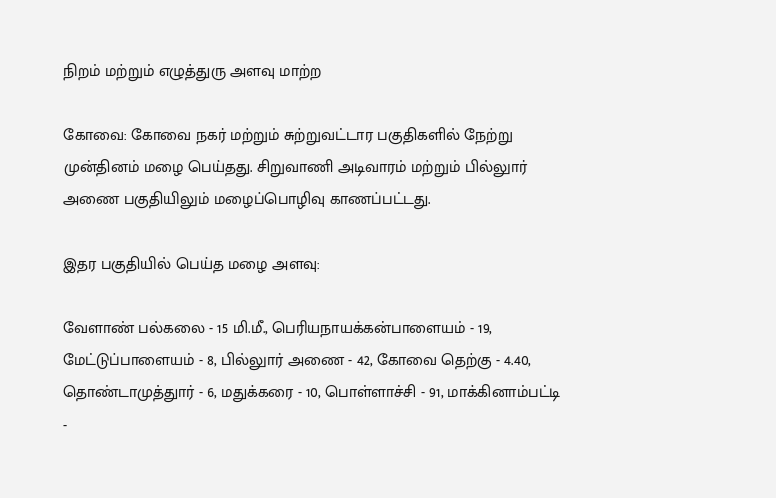நிறம் மற்றும் எழுத்துரு அளவு மாற்ற

கோவை: கோவை நகர் மற்றும் சுற்றுவட்டார பகுதிகளில் நேற்று முன்தினம் மழை பெய்தது. சிறுவாணி அடிவாரம் மற்றும் பில்லுார் அணை பகுதியிலும் மழைப்பொழிவு காணப்பட்டது.

இதர பகுதியில் பெய்த மழை அளவு:

வேளாண் பல்கலை - 15 மி.மீ., பெரியநாயக்கன்பாளையம் - 19, மேட்டுப்பாளையம் - 8, பில்லுார் அணை - 42, கோவை தெற்கு - 4.40, தொண்டாமுத்துார் - 6, மதுக்கரை - 10, பொள்ளாச்சி - 91, மாக்கினாம்பட்டி -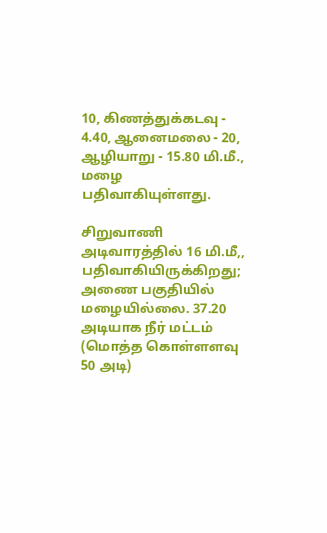10, கிணத்துக்கடவு - 4.40, ஆனைமலை - 20, ஆழியாறு - 15.80 மி.மீ., மழை பதிவாகியுள்ளது.

சிறுவாணி அடிவாரத்தில் 16 மி.மீ,, பதிவாகியிருக்கிறது; அணை பகுதியில் மழையில்லை. 37.20 அடியாக நீர் மட்டம் (மொத்த கொள்ளளவு 50 அடி)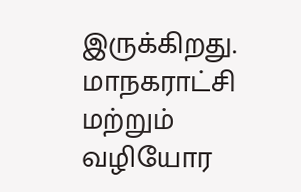இருக்கிறது. மாநகராட்சி மற்றும் வழியோர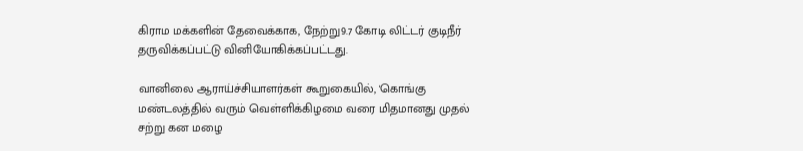கிராம மக்களின் தேவைக்காக, நேற்று9.7 கோடி லிட்டர் குடிநீர் தருவிக்கப்பட்டு வினியோகிக்கப்பட்டது.

வானிலை ஆராய்ச்சியாளர்கள் கூறுகையில், 'கொங்கு மண்டலத்தில் வரும் வெள்ளிக்கிழமை வரை மிதமானது முதல் சற்று கன மழை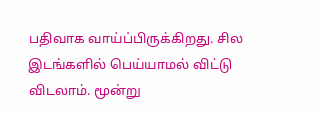பதிவாக வாய்ப்பிருக்கிறது. சில இடங்களில் பெய்யாமல் விட்டு விடலாம். மூன்று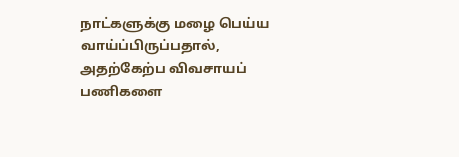நாட்களுக்கு மழை பெய்ய வாய்ப்பிருப்பதால், அதற்கேற்ப விவசாயப் பணிகளை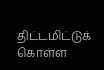திட்டமிட்டுக் கொள்ள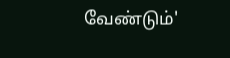வேண்டும்'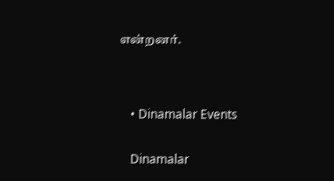என்றனர்.




    • Dinamalar Events


    Dinamalar